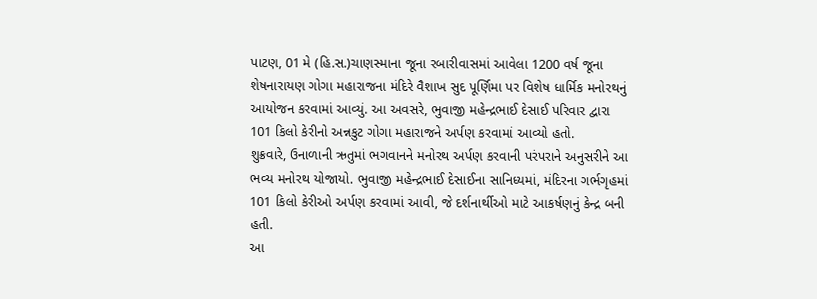પાટણ, 01 મે (હિ.સ.)ચાણસ્માના જૂના રબારીવાસમાં આવેલા 1200 વર્ષ જૂના શેષનારાયણ ગોગા મહારાજના મંદિરે વૈશાખ સુદ પૂર્ણિમા પર વિશેષ ધાર્મિક મનોરથનું આયોજન કરવામાં આવ્યું. આ અવસરે, ભુવાજી મહેન્દ્રભાઈ દેસાઈ પરિવાર દ્વારા 101 કિલો કેરીનો અન્નકુટ ગોગા મહારાજને અર્પણ કરવામાં આવ્યો હતો.
શુક્રવારે, ઉનાળાની ઋતુમાં ભગવાનને મનોરથ અર્પણ કરવાની પરંપરાને અનુસરીને આ ભવ્ય મનોરથ યોજાયો. ભુવાજી મહેન્દ્રભાઈ દેસાઈના સાનિધ્યમાં, મંદિરના ગર્ભગૃહમાં 101 કિલો કેરીઓ અર્પણ કરવામાં આવી, જે દર્શનાર્થીઓ માટે આકર્ષણનું કેન્દ્ર બની હતી.
આ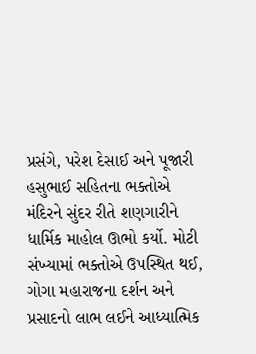પ્રસંગે, પરેશ દેસાઈ અને પૂજારી હસુભાઈ સહિતના ભક્તોએ મંદિરને સુંદર રીતે શણગારીને ધાર્મિક માહોલ ઊભો કર્યો. મોટી સંખ્યામાં ભક્તોએ ઉપસ્થિત થઈ, ગોગા મહારાજના દર્શન અને પ્રસાદનો લાભ લઈને આધ્યાત્મિક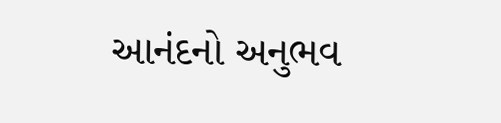આનંદનો અનુભવ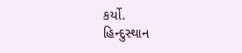કર્યો.
હિન્દુસ્થાન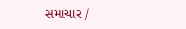સમાચાર /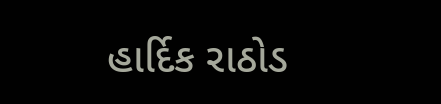હાર્દિક રાઠોડ